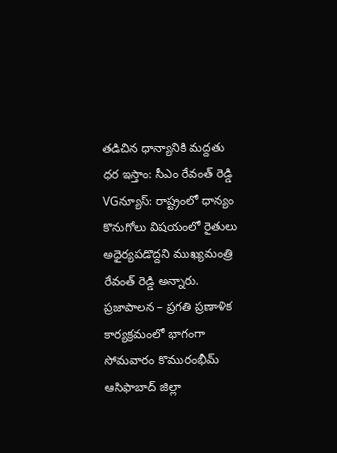తడిచిన ధాన్యానికి మద్దతు ధర ఇస్తాం: సీఎం రేవంత్ రెడ్డి
VGన్యూస్: రాష్ట్రంలో ధాన్యం కొనుగోలు విషయంలో రైతులు అధైర్యపడొద్దని ముఖ్యమంత్రి రేవంత్ రెడ్డి అన్నారు. ప్రజాపాలన – ప్రగతి ప్రణాళిక కార్యక్రమంలో భాగంగా సోమవారం కొమురంభీమ్ ఆసిఫాబాద్ జిల్లా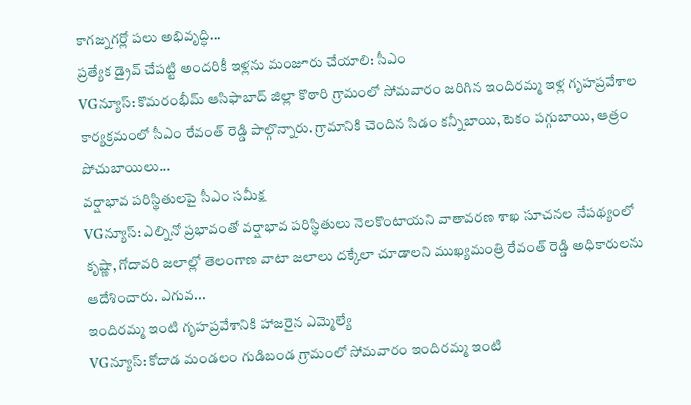కాగజ్నగర్లో పలు అభివృద్ధి...
ప్రత్యేక డ్రైవ్ చేపట్టి అందరికీ ఇళ్లను మంజూరు చేయాలి: సీఎం
VGన్యూస్: కొమరంభీమ్ ఆసిఫాబాద్ జిల్లా కొఠారి గ్రామంలో సోమవారం జరిగిన ఇందిరమ్మ ఇళ్ల గృహప్రవేశాల కార్యక్రమంలో సీఎం రేవంత్ రెడ్డి పాల్గొన్నారు. గ్రామానికి చెందిన సిడం కన్నీబాయి, టెకం పగ్గుబాయి, ఆత్రం పోచుబాయిలు...
వర్షాభావ పరిస్థితులపై సీఎం సమీక్ష
VGన్యూస్: ఎల్నినో ప్రభావంతో వర్షాభావ పరిస్థితులు నెలకొంటాయని వాతావరణ శాఖ సూచనల నేపథ్యంలో కృష్ణా, గోదావరి జలాల్లో తెలంగాణ వాటా జలాలు దక్కేలా చూడాలని ముఖ్యమంత్రి రేవంత్ రెడ్డి అధికారులను ఆదేశించారు. ఎగువ...
ఇందిరమ్మ ఇంటి గృహప్రవేశానికి హాజరైన ఎమ్మెల్యే
VGన్యూస్: కోదాడ మండలం గుడిబండ గ్రామంలో సోమవారం ఇందిరమ్మ ఇంటి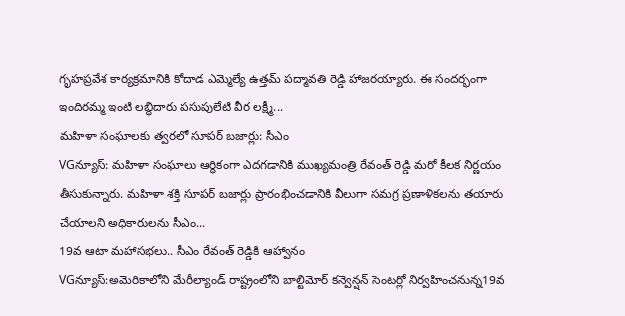గృహప్రవేశ కార్యక్రమానికి కోదాడ ఎమ్మెల్యే ఉత్తమ్ పద్మావతి రెడ్డి హాజరయ్యారు. ఈ సందర్భంగా ఇందిరమ్మ ఇంటి లబ్ధిదారు పసుపులేటి వీర లక్ష్మీ...
మహిళా సంఘాలకు త్వరలో సూపర్ బజార్లు: సీఎం
VGన్యూస్: మహిళా సంఘాలు ఆర్థికంగా ఎదగడానికి ముఖ్యమంత్రి రేవంత్ రెడ్డి మరో కీలక నిర్ణయం తీసుకున్నారు. మహిళా శక్తి సూపర్ బజార్లు ప్రారంభించడానికి వీలుగా సమగ్ర ప్రణాళికలను తయారు చేయాలని అధికారులను సీఎం...
19వ ఆటా మహాసభలు.. సీఎం రేవంత్ రెడ్డికి ఆహ్వానం
VGన్యూస్:అమెరికాలోని మేరీల్యాండ్ రాష్ట్రంలోని బాల్టిమోర్ కన్వెన్షన్ సెంటర్లో నిర్వహించనున్న19వ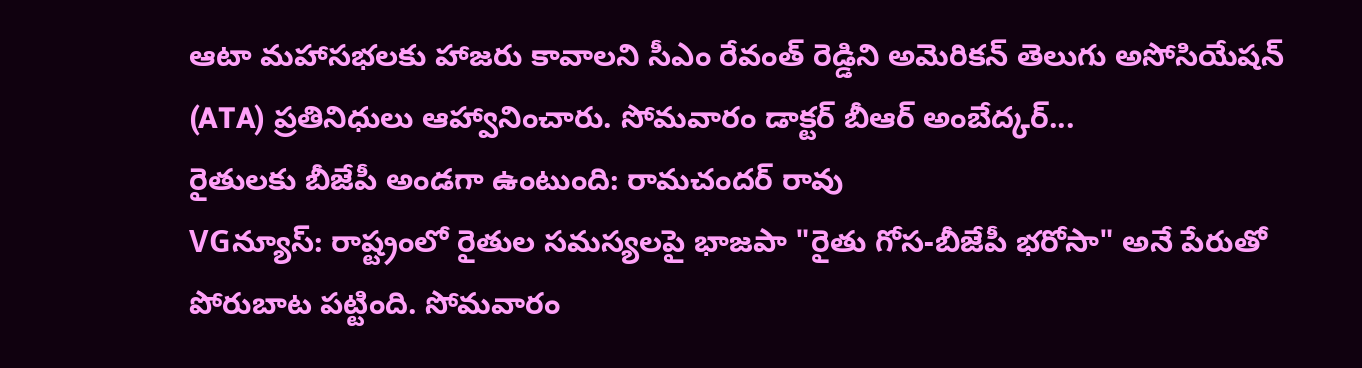ఆటా మహాసభలకు హాజరు కావాలని సీఎం రేవంత్ రెడ్డిని అమెరికన్ తెలుగు అసోసియేషన్ (ATA) ప్రతినిధులు ఆహ్వానించారు. సోమవారం డాక్టర్ బీఆర్ అంబేద్కర్...
రైతులకు బీజేపీ అండగా ఉంటుంది: రామచందర్ రావు
VGన్యూస్: రాష్ట్రంలో రైతుల సమస్యలపై భాజపా "రైతు గోస-బీజేపీ భరోసా" అనే పేరుతో పోరుబాట పట్టింది. సోమవారం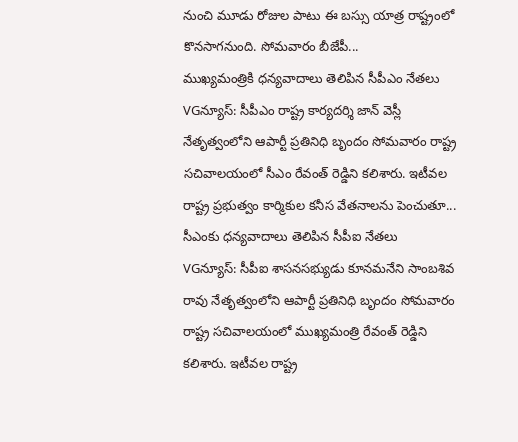నుంచి మూడు రోజుల పాటు ఈ బస్సు యాత్ర రాష్ట్రంలో కొనసాగనుంది. సోమవారం బీజేపీ...
ముఖ్యమంత్రికి ధన్యవాదాలు తెలిపిన సీపీఎం నేతలు
VGన్యూస్: సీపీఎం రాష్ట్ర కార్యదర్శి జాన్ వెస్లీ నేతృత్వంలోని ఆపార్టీ ప్రతినిధి బృందం సోమవారం రాష్ట్ర సచివాలయంలో సీఎం రేవంత్ రెడ్డిని కలిశారు. ఇటీవల రాష్ట్ర ప్రభుత్వం కార్మికుల కనీస వేతనాలను పెంచుతూ...
సీఎంకు ధన్యవాదాలు తెలిపిన సీపీఐ నేతలు
VGన్యూస్: సీపీఐ శాసనసభ్యుడు కూనమనేని సాంబశివ రావు నేతృత్వంలోని ఆపార్టీ ప్రతినిధి బృందం సోమవారం రాష్ట్ర సచివాలయంలో ముఖ్యమంత్రి రేవంత్ రెడ్డిని కలిశారు. ఇటీవల రాష్ట్ర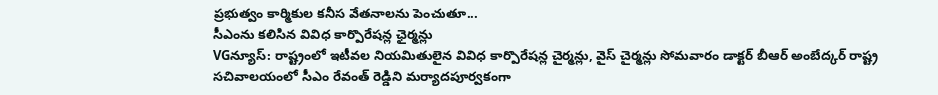ప్రభుత్వం కార్మికుల కనీస వేతనాలను పెంచుతూ...
సీఎంను కలిసిన వివిధ కార్పొరేషన్ల ఛైర్మన్లు
VGన్యూస్: రాష్ట్రంలో ఇటీవల నియమితులైన వివిధ కార్పొరేషన్ల చైర్మన్లు, వైస్ చైర్మన్లు సోమవారం డాక్టర్ బీఆర్ అంబేద్కర్ రాష్ట్ర సచివాలయంలో సీఎం రేవంత్ రెడ్డిని మర్యాదపూర్వకంగా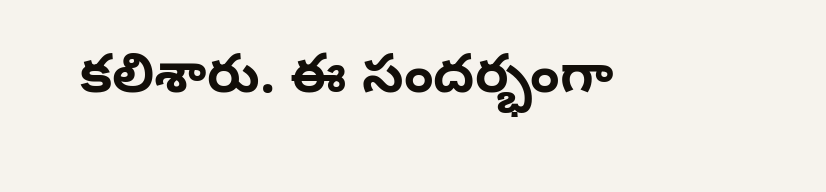కలిశారు. ఈ సందర్భంగా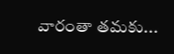వారంతా తమకు...